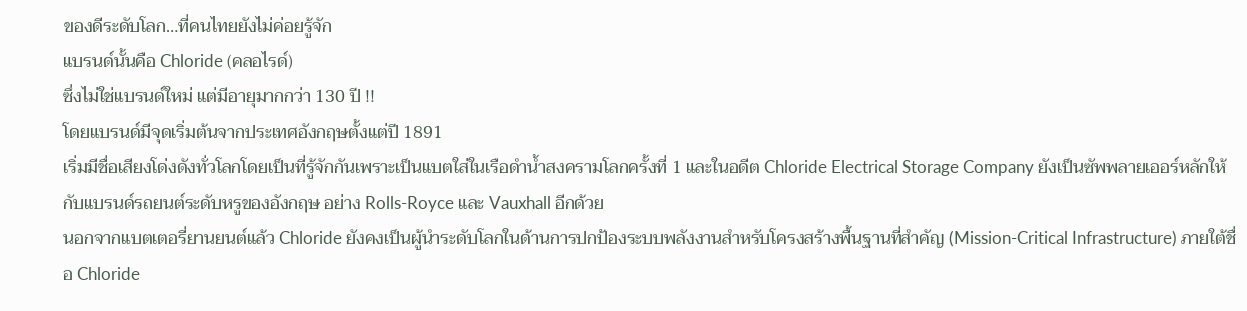ของดีระดับโลก…ที่คนไทยยังไม่ค่อยรู้จัก
แบรนด์นั้นคือ Chloride (คลอไรด์)
ซึ่งไม่ใช่แบรนด์ใหม่ แต่มีอายุมากกว่า 130 ปี !!
โดยแบรนด์มีจุดเริ่มต้นจากประเทศอังกฤษตั้งแต่ปี 1891
เริ่มมีชื่อเสียงโด่งดังทั่วโลกโดยเป็นที่รู้จักกันเพราะเป็นแบตใส่ในเรือดำน้ำสงครามโลกครั้งที่ 1 และในอดีต Chloride Electrical Storage Company ยังเป็นซัพพลายเออร์หลักให้กับแบรนด์รถยนต์ระดับหรูของอังกฤษ อย่าง Rolls-Royce และ Vauxhall อีกด้วย
นอกจากแบตเตอรี่ยานยนต์แล้ว Chloride ยังคงเป็นผู้นำระดับโลกในด้านการปกป้องระบบพลังงานสำหรับโครงสร้างพื้นฐานที่สำคัญ (Mission-Critical Infrastructure) ภายใต้ชื่อ Chloride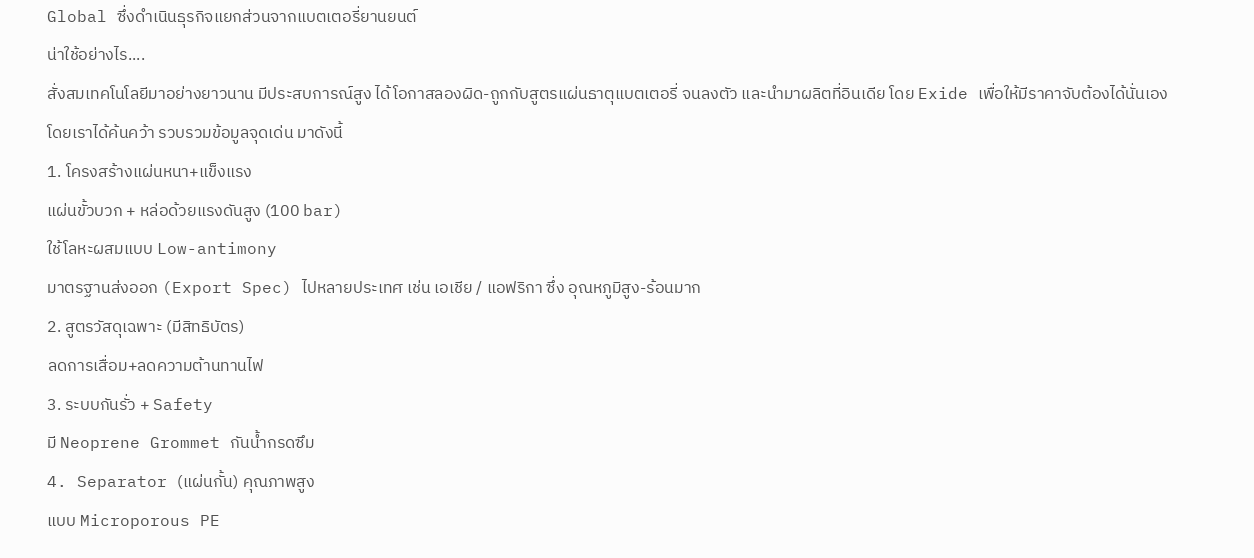Global ซึ่งดำเนินธุรกิจแยกส่วนจากแบตเตอรี่ยานยนต์
น่าใช้อย่างไร....
สั่งสมเทคโนโลยีมาอย่างยาวนาน มีประสบการณ์สูง ได้โอกาสลองผิด-ถูกกับสูตรแผ่นธาตุแบตเตอรี่ จนลงตัว และนำมาผลิตที่อินเดีย โดย Exide เพื่อให้มีราคาจับต้องได้นั่นเอง
โดยเราได้ค้นคว้า รวบรวมข้อมูลจุดเด่น มาดังนี้
1. โครงสร้างแผ่นหนา+แข็งแรง
แผ่นขั้วบวก + หล่อด้วยแรงดันสูง (100 bar)
ใช้โลหะผสมแบบ Low-antimony
มาตรฐานส่งออก (Export Spec) ไปหลายประเทศ เช่น เอเชีย / แอฟริกา ซึ่ง อุณหภูมิสูง-ร้อนมาก
2. สูตรวัสดุเฉพาะ (มีสิทธิบัตร)
ลดการเสื่อม+ลดความต้านทานไฟ
3. ระบบกันรั่ว + Safety
มี Neoprene Grommet กันน้ำกรดซึม
4. Separator (แผ่นกั้น) คุณภาพสูง
แบบ Microporous PE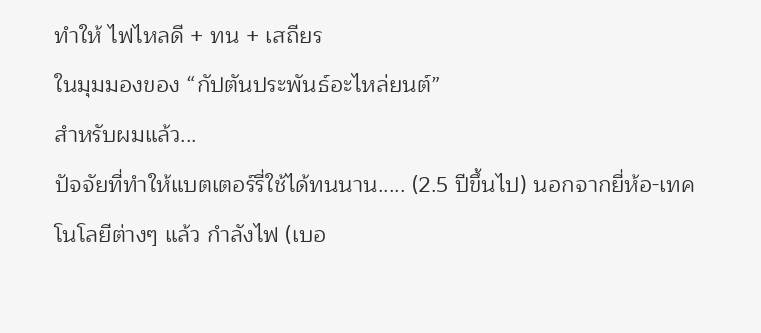ทำให้ ไฟไหลดี + ทน + เสถียร
ในมุมมองของ “กัปตันประพันธ์อะไหล่ยนต์”
สำหรับผมแล้ว...
ปัจจัยที่ทำให้แบตเตอร์รี่ใช้ได้ทนนาน..... (2.5 ปีขึ้นไป) นอกจากยี่ห้อ-เทคโนโลยีต่างๆ แล้ว กำลังไฟ (เบอ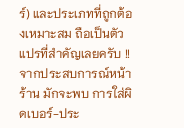ร์) และประเภทที่ถูกต้องเหมาะสม ถือเป็นตัวแปรที่สำคัญเลยครับ !!
จากประสบการณ์หน้าร้าน มักจะพบ การใส่ผิดเบอร์-ประ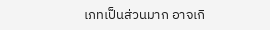เภทเป็นส่วนมาก อาจเกิ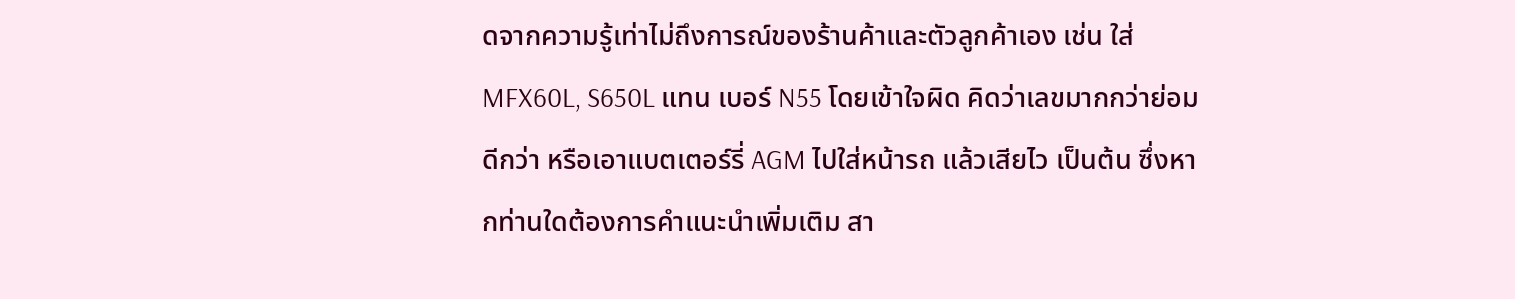ดจากความรู้เท่าไม่ถึงการณ์ของร้านค้าและตัวลูกค้าเอง เช่น ใส่ MFX60L, S650L แทน เบอร์ N55 โดยเข้าใจผิด คิดว่าเลขมากกว่าย่อมดีกว่า หรือเอาแบตเตอร์รี่ AGM ไปใส่หน้ารถ แล้วเสียไว เป็นต้น ซึ่งหากท่านใดต้องการคำแนะนำเพิ่มเติม สา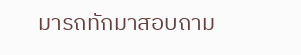มารถทักมาสอบถาม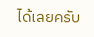ได้เลยครับ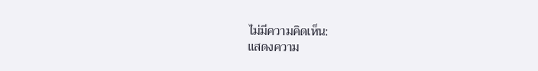ไม่มีความคิดเห็น:
แสดงความ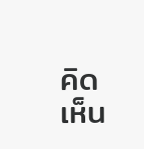คิดเห็น